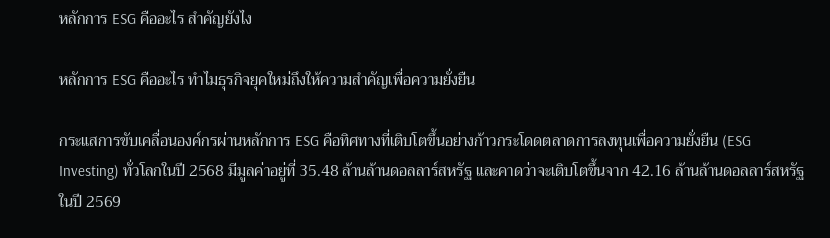หลักการ ESG คืออะไร สำคัญยังไง

หลักการ ESG คืออะไร ทำไมธุรกิจยุคใหม่ถึงให้ความสำคัญเพื่อความยั่งยืน

กระแสการขับเคลื่อนองค์กรผ่านหลักการ ESG คือทิศทางที่เติบโตขึ้นอย่างก้าวกระโดดตลาดการลงทุนเพื่อความยั่งยืน (ESG Investing) ทั่วโลกในปี 2568 มีมูลค่าอยู่ที่ 35.48 ล้านล้านดอลลาร์สหรัฐ และคาดว่าจะเติบโตขึ้นจาก 42.16 ล้านล้านดอลลาร์สหรัฐในปี 2569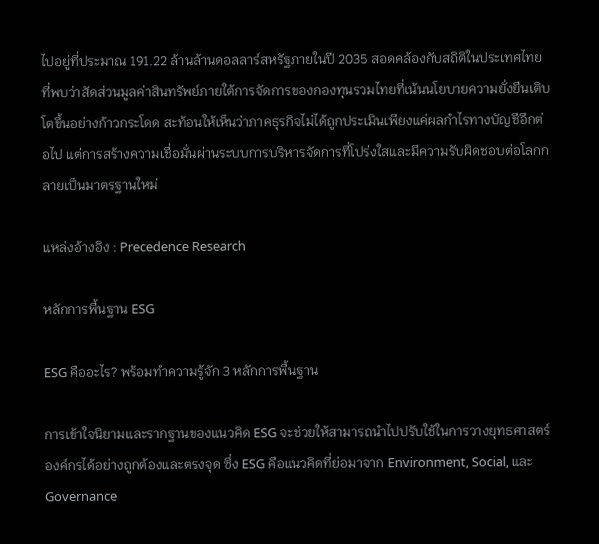ไปอยู่ที่ประมาณ 191.22 ล้านล้านดอลลาร์สหรัฐภายในปี 2035 สอดคล้องกับสถิติในประเทศไทยที่พบว่าสัดส่วนมูลค่าสินทรัพย์ภายใต้การจัดการของกองทุนรวมไทยที่เน้นนโยบายความยั่งยืนเติบโตขึ้นอย่างก้าวกระโดด สะท้อนให้เห็นว่าภาคธุรกิจไม่ได้ถูกประเมินเพียงแค่ผลกำไรทางบัญชีอีกต่อไป แต่การสร้างความเชื่อมั่นผ่านระบบการบริหารจัดการที่โปร่งใสและมีความรับผิดชอบต่อโลกกลายเป็นมาตรฐานใหม่

แหล่งอ้างอิง : Precedence Research

หลักการพื้นฐาน ESG

ESG คืออะไร? พร้อมทำความรู้จัก 3 หลักการพื้นฐาน

การเข้าใจนิยามและรากฐานของแนวคิด ESG จะช่วยให้สามารถนำไปปรับใช้ในการวางยุทธศาสตร์องค์กรได้อย่างถูกต้องและตรงจุด ซึ่ง ESG คือแนวคิดที่ย่อมาจาก Environment, Social, และ Governance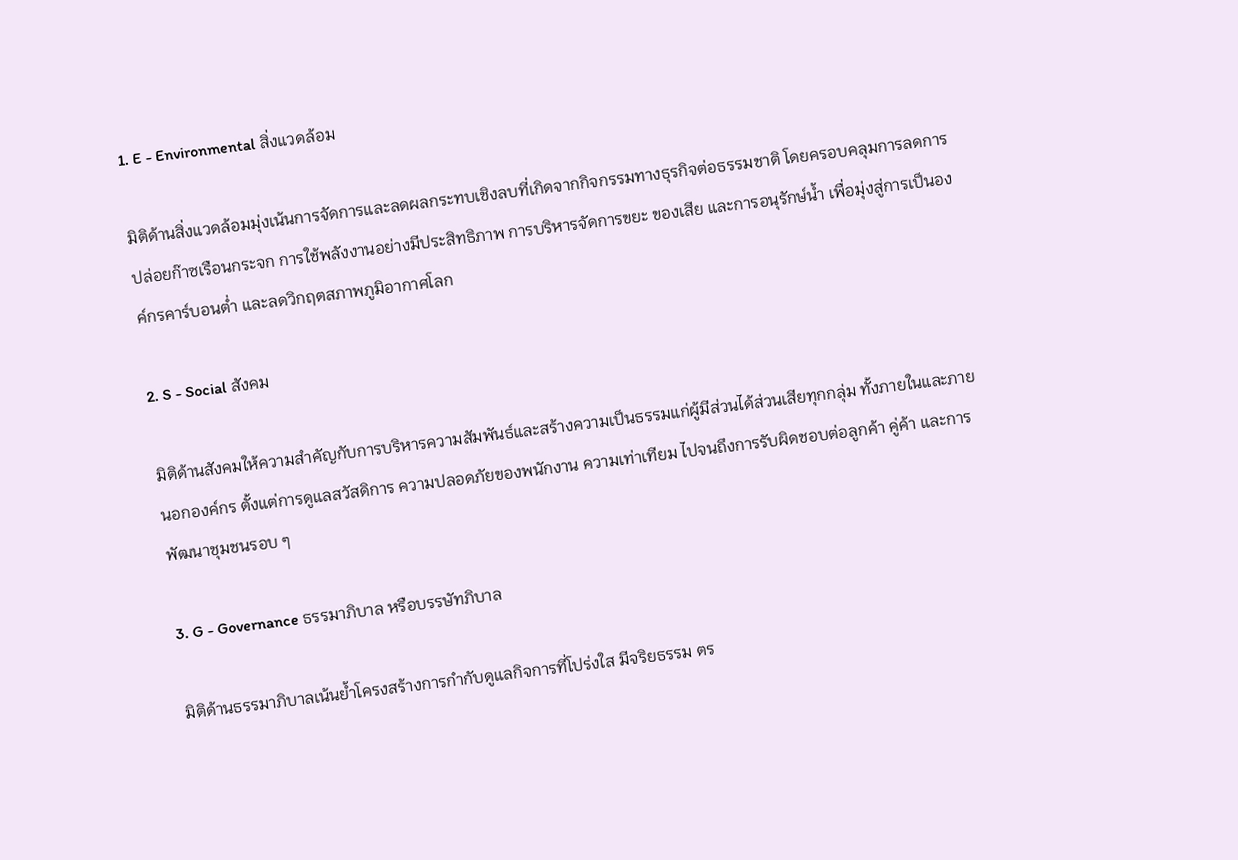1. E - Environmental สิ่งแวดล้อม

มิติด้านสิ่งแวดล้อมมุ่งเน้นการจัดการและลดผลกระทบเชิงลบที่เกิดจากกิจกรรมทางธุรกิจต่อธรรมชาติ โดยครอบคลุมการลดการปล่อยก๊าซเรือนกระจก การใช้พลังงานอย่างมีประสิทธิภาพ การบริหารจัดการขยะ ของเสีย และการอนุรักษ์น้ำ เพื่อมุ่งสู่การเป็นองค์กรคาร์บอนต่ำ และลดวิกฤตสภาพภูมิอากาศโลก

2. S - Social สังคม

มิติด้านสังคมให้ความสำคัญกับการบริหารความสัมพันธ์และสร้างความเป็นธรรมแก่ผู้มีส่วนได้ส่วนเสียทุกกลุ่ม ทั้งภายในและภายนอกองค์กร ตั้งแต่การดูแลสวัสดิการ ความปลอดภัยของพนักงาน ความเท่าเทียม ไปจนถึงการรับผิดชอบต่อลูกค้า คู่ค้า และการพัฒนาชุมชนรอบ ๆ

3. G - Governance ธรรมาภิบาล หรือบรรษัทภิบาล

มิติด้านธรรมาภิบาลเน้นย้ำโครงสร้างการกำกับดูแลกิจการที่โปร่งใส มีจริยธรรม ตร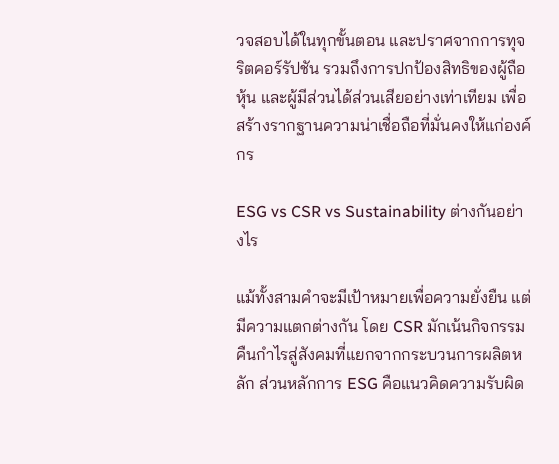วจสอบได้ในทุกขั้นตอน และปราศจากการทุจริตคอร์รัปชัน รวมถึงการปกป้องสิทธิของผู้ถือหุ้น และผู้มีส่วนได้ส่วนเสียอย่างเท่าเทียม เพื่อสร้างรากฐานความน่าเชื่อถือที่มั่นคงให้แก่องค์กร

ESG vs CSR vs Sustainability ต่างกันอย่างไร

แม้ทั้งสามคำจะมีเป้าหมายเพื่อความยั่งยืน แต่มีความแตกต่างกัน โดย CSR มักเน้นกิจกรรมคืนกำไรสู่สังคมที่แยกจากกระบวนการผลิตหลัก ส่วนหลักการ ESG คือแนวคิดความรับผิด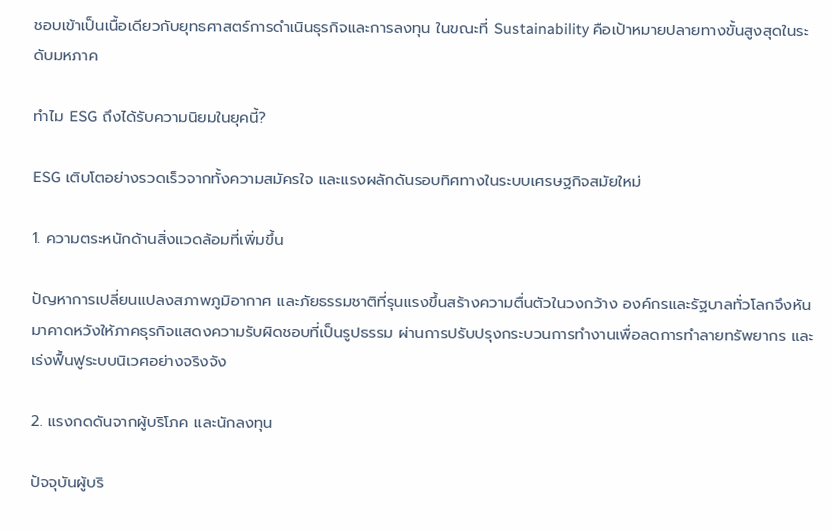ชอบเข้าเป็นเนื้อเดียวกับยุทธศาสตร์การดำเนินธุรกิจและการลงทุน ในขณะที่ Sustainability คือเป้าหมายปลายทางขั้นสูงสุดในระดับมหภาค

ทำไม ESG ถึงได้รับความนิยมในยุคนี้?

ESG เติบโตอย่างรวดเร็วจากทั้งความสมัครใจ และแรงผลักดันรอบทิศทางในระบบเศรษฐกิจสมัยใหม่

1. ความตระหนักด้านสิ่งแวดล้อมที่เพิ่มขึ้น

ปัญหาการเปลี่ยนแปลงสภาพภูมิอากาศ และภัยธรรมชาติที่รุนแรงขึ้นสร้างความตื่นตัวในวงกว้าง องค์กรและรัฐบาลทั่วโลกจึงหันมาคาดหวังให้ภาคธุรกิจแสดงความรับผิดชอบที่เป็นรูปธรรม ผ่านการปรับปรุงกระบวนการทำงานเพื่อลดการทำลายทรัพยากร และเร่งฟื้นฟูระบบนิเวศอย่างจริงจัง

2. แรงกดดันจากผู้บริโภค และนักลงทุน

ปัจจุบันผู้บริ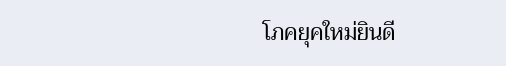โภคยุคใหม่ยินดี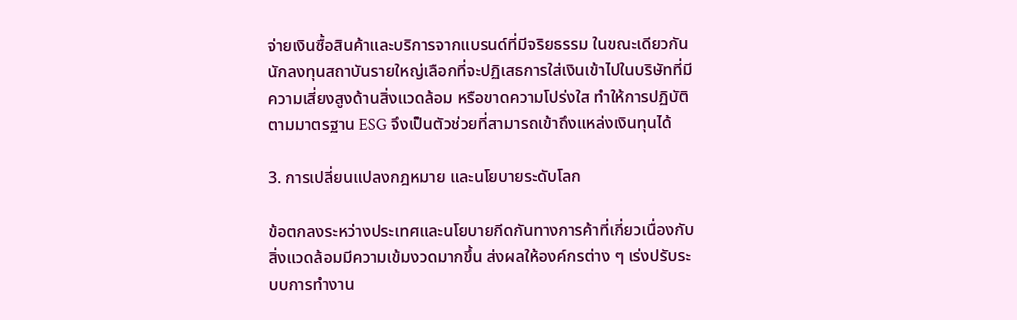จ่ายเงินซื้อสินค้าและบริการจากแบรนด์ที่มีจริยธรรม ในขณะเดียวกัน นักลงทุนสถาบันรายใหญ่เลือกที่จะปฏิเสธการใส่เงินเข้าไปในบริษัทที่มีความเสี่ยงสูงด้านสิ่งแวดล้อม หรือขาดความโปร่งใส ทำให้การปฏิบัติตามมาตรฐาน ESG จึงเป็นตัวช่วยที่สามารถเข้าถึงแหล่งเงินทุนได้

3. การเปลี่ยนแปลงกฎหมาย และนโยบายระดับโลก

ข้อตกลงระหว่างประเทศและนโยบายกีดกันทางการค้าที่เกี่ยวเนื่องกับสิ่งแวดล้อมมีความเข้มงวดมากขึ้น ส่งผลให้องค์กรต่าง ๆ เร่งปรับระบบการทำงาน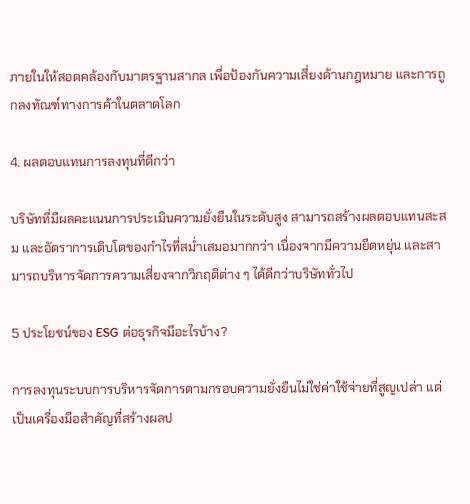ภายในให้สอดคล้องกับมาตรฐานสากล เพื่อป้องกันความเสี่ยงด้านกฎหมาย และการถูกลงทัณฑ์ทางการค้าในตลาดโลก

4. ผลตอบแทนการลงทุนที่ดีกว่า

บริษัทที่มีผลคะแนนการประเมินความยั่งยืนในระดับสูง สามารถสร้างผลตอบแทนสะสม และอัตราการเติบโตของกำไรที่สม่ำเสมอมากกว่า เนื่องจากมีความยืดหยุ่น และสามารถบริหารจัดการความเสี่ยงจากวิกฤติต่าง ๆ ได้ดีกว่าบริษัททั่วไป

5 ประโยชน์ของ ESG ต่อธุรกิจมีอะไรบ้าง?

การลงทุนระบบการบริหารจัดการตามกรอบความยั่งยืนไม่ใช่ค่าใช้จ่ายที่สูญเปล่า แต่เป็นเครื่องมือสำคัญที่สร้างผลป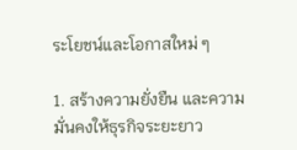ระโยชน์และโอกาสใหม่ ๆ

1. สร้างความยั่งยืน และความมั่นคงให้ธุรกิจระยะยาว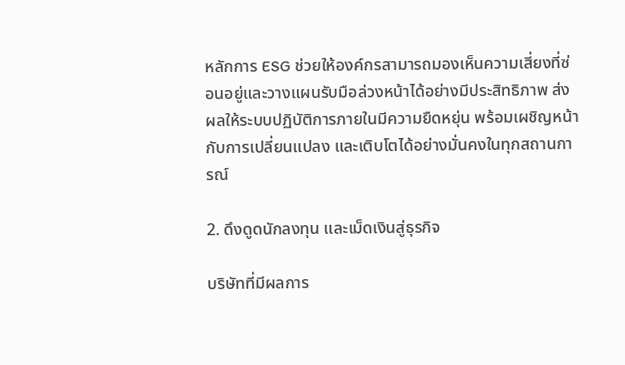หลักการ ESG ช่วยให้องค์กรสามารถมองเห็นความเสี่ยงที่ซ่อนอยู่และวางแผนรับมือล่วงหน้าได้อย่างมีประสิทธิภาพ ส่งผลให้ระบบปฏิบัติการภายในมีความยืดหยุ่น พร้อมเผชิญหน้ากับการเปลี่ยนแปลง และเติบโตได้อย่างมั่นคงในทุกสถานการณ์

2. ดึงดูดนักลงทุน และเม็ดเงินสู่ธุรกิจ

บริษัทที่มีผลการ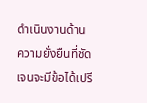ดำเนินงานด้านความยั่งยืนที่ชัดเจนจะมีข้อได้เปรี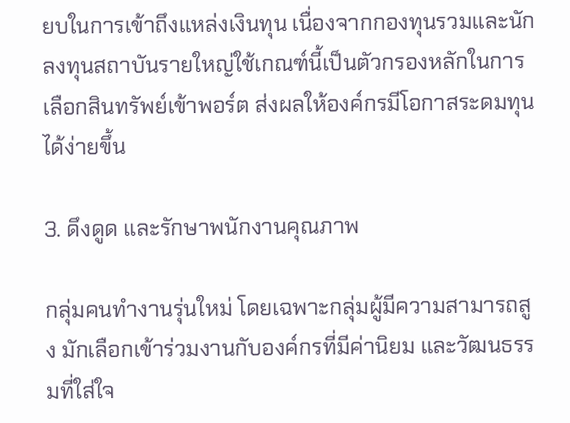ยบในการเข้าถึงแหล่งเงินทุน เนื่องจากกองทุนรวมและนักลงทุนสถาบันรายใหญ่ใช้เกณฑ์นี้เป็นตัวกรองหลักในการเลือกสินทรัพย์เข้าพอร์ต ส่งผลให้องค์กรมีโอกาสระดมทุนได้ง่ายขึ้น

3. ดึงดูด และรักษาพนักงานคุณภาพ

กลุ่มคนทำงานรุ่นใหม่ โดยเฉพาะกลุ่มผู้มีความสามารถสูง มักเลือกเข้าร่วมงานกับองค์กรที่มีค่านิยม และวัฒนธรรมที่ใส่ใจ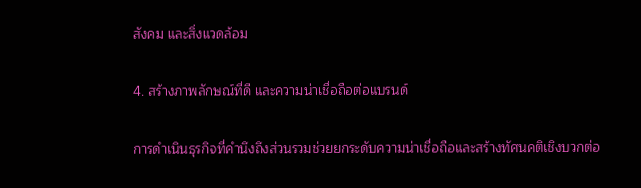สังคม และสิ่งแวดล้อม

4. สร้างภาพลักษณ์ที่ดี และความน่าเชื่อถือต่อแบรนด์

การดำเนินธุรกิจที่คำนึงถึงส่วนรวมช่วยยกระดับความน่าเชื่อถือและสร้างทัศนคติเชิงบวกต่อ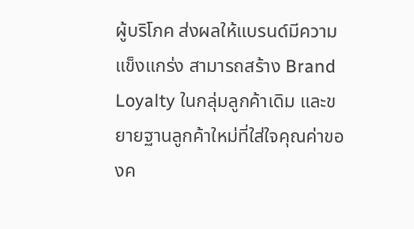ผู้บริโภค ส่งผลให้แบรนด์มีความแข็งแกร่ง สามารถสร้าง Brand Loyalty ในกลุ่มลูกค้าเดิม และขยายฐานลูกค้าใหม่ที่ใส่ใจคุณค่าของค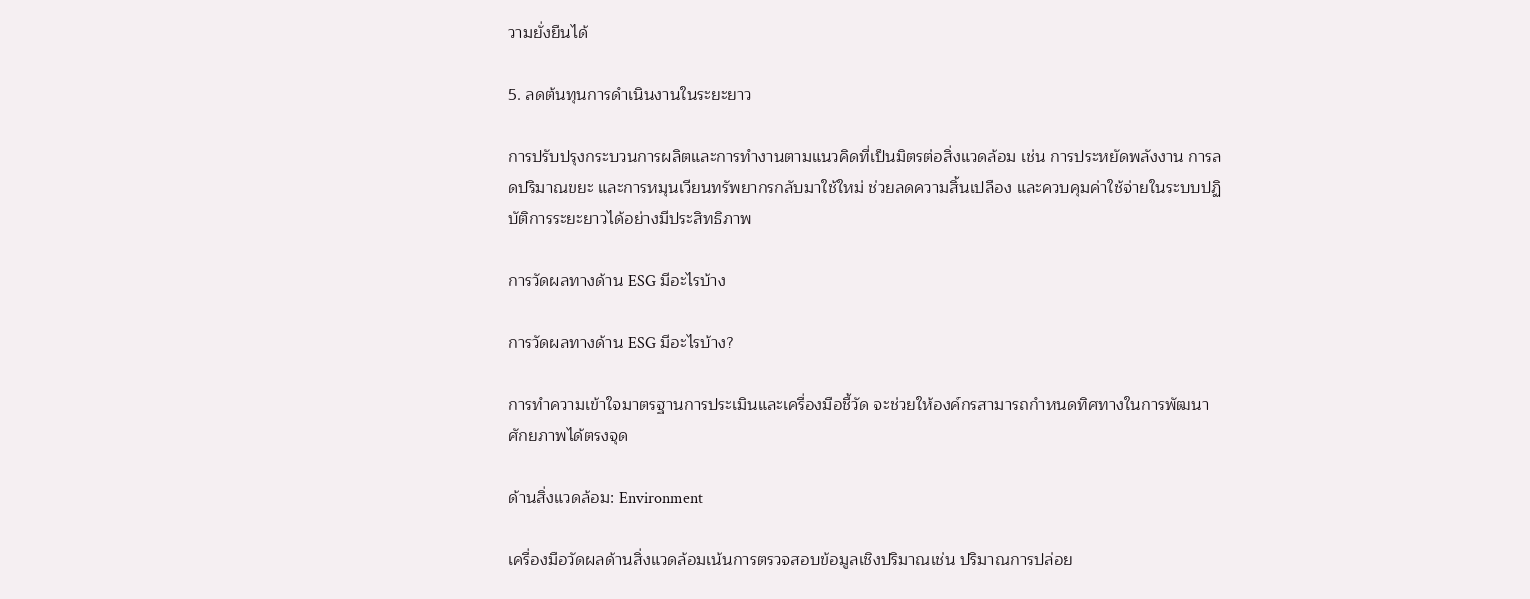วามยั่งยืนได้

5. ลดต้นทุนการดำเนินงานในระยะยาว

การปรับปรุงกระบวนการผลิตและการทำงานตามแนวคิดที่เป็นมิตรต่อสิ่งแวดล้อม เช่น การประหยัดพลังงาน การลดปริมาณขยะ และการหมุนเวียนทรัพยากรกลับมาใช้ใหม่ ช่วยลดความสิ้นเปลือง และควบคุมค่าใช้จ่ายในระบบปฏิบัติการระยะยาวได้อย่างมีประสิทธิภาพ

การวัดผลทางด้าน ESG มีอะไรบ้าง

การวัดผลทางด้าน ESG มีอะไรบ้าง?

การทำความเข้าใจมาตรฐานการประเมินและเครื่องมือชี้วัด จะช่วยให้องค์กรสามารถกำหนดทิศทางในการพัฒนาศักยภาพได้ตรงจุด

ด้านสิ่งแวดล้อม: Environment

เครื่องมือวัดผลด้านสิ่งแวดล้อมเน้นการตรวจสอบข้อมูลเชิงปริมาณเช่น ปริมาณการปล่อย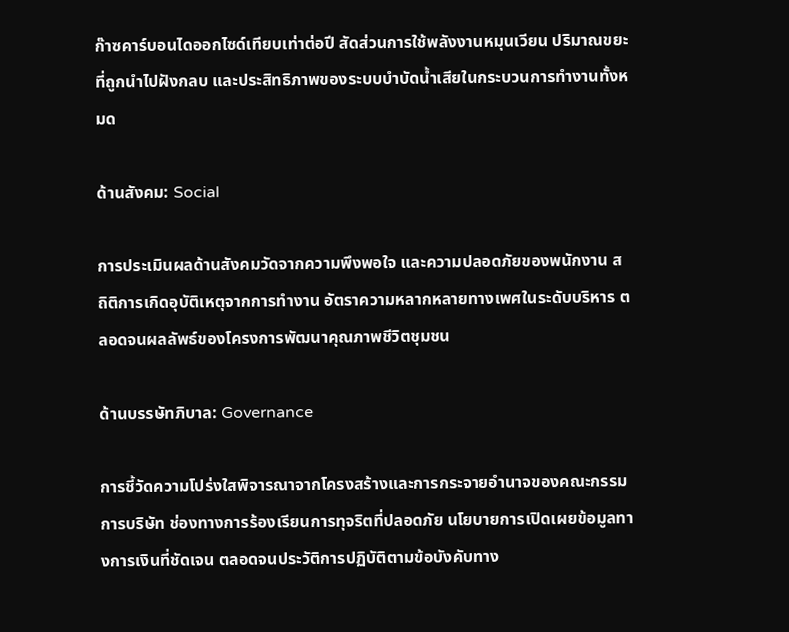ก๊าซคาร์บอนไดออกไซด์เทียบเท่าต่อปี สัดส่วนการใช้พลังงานหมุนเวียน ปริมาณขยะที่ถูกนำไปฝังกลบ และประสิทธิภาพของระบบบำบัดน้ำเสียในกระบวนการทำงานทั้งหมด

ด้านสังคม: Social

การประเมินผลด้านสังคมวัดจากความพึงพอใจ และความปลอดภัยของพนักงาน สถิติการเกิดอุบัติเหตุจากการทำงาน อัตราความหลากหลายทางเพศในระดับบริหาร ตลอดจนผลลัพธ์ของโครงการพัฒนาคุณภาพชีวิตชุมชน

ด้านบรรษัทภิบาล: Governance

การชี้วัดความโปร่งใสพิจารณาจากโครงสร้างและการกระจายอำนาจของคณะกรรมการบริษัท ช่องทางการร้องเรียนการทุจริตที่ปลอดภัย นโยบายการเปิดเผยข้อมูลทางการเงินที่ชัดเจน ตลอดจนประวัติการปฏิบัติตามข้อบังคับทาง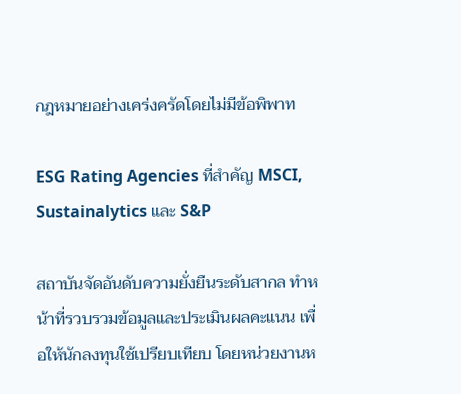กฎหมายอย่างเคร่งครัดโดยไม่มีข้อพิพาท

ESG Rating Agencies ที่สำคัญ MSCI, Sustainalytics และ S&P

สถาบันจัดอันดับความยั่งยืนระดับสากล ทำหน้าที่รวบรวมข้อมูลและประเมินผลคะแนน เพื่อให้นักลงทุนใช้เปรียบเทียบ โดยหน่วยงานห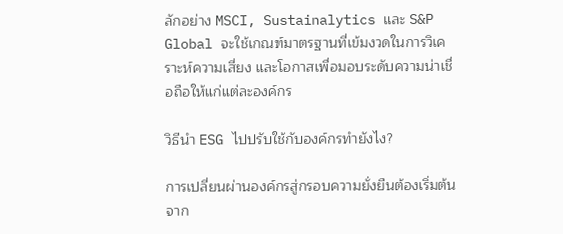ลักอย่าง MSCI, Sustainalytics และ S&P Global จะใช้เกณฑ์มาตรฐานที่เข้มงวดในการวิเคราะห์ความเสี่ยง และโอกาสเพื่อมอบระดับความน่าเชื่อถือให้แก่แต่ละองค์กร

วิธีนำ ESG ไปปรับใช้กับองค์กรทำยังไง?

การเปลี่ยนผ่านองค์กรสู่กรอบความยั่งยืนต้องเริ่มต้นจาก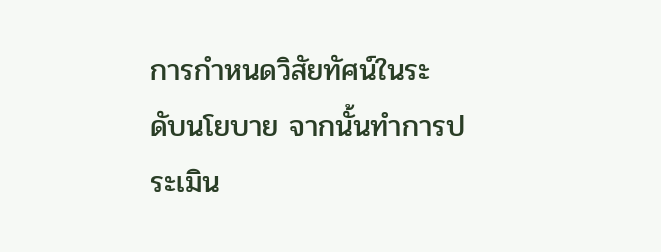การกำหนดวิสัยทัศน์ในระดับนโยบาย จากนั้นทำการประเมิน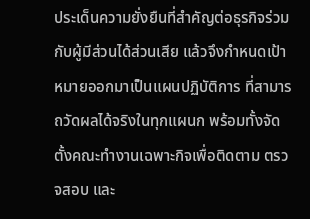ประเด็นความยั่งยืนที่สำคัญต่อธุรกิจร่วมกับผู้มีส่วนได้ส่วนเสีย แล้วจึงกำหนดเป้าหมายออกมาเป็นแผนปฏิบัติการ ที่สามารถวัดผลได้จริงในทุกแผนก พร้อมทั้งจัดตั้งคณะทำงานเฉพาะกิจเพื่อติดตาม ตรวจสอบ และ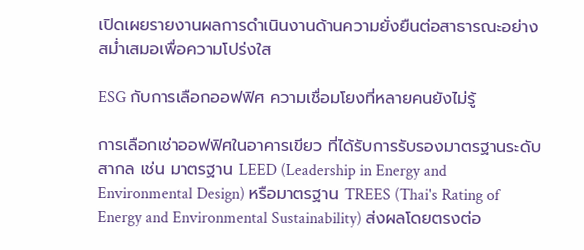เปิดเผยรายงานผลการดำเนินงานด้านความยั่งยืนต่อสาธารณะอย่างสม่ำเสมอเพื่อความโปร่งใส

ESG กับการเลือกออฟฟิศ ความเชื่อมโยงที่หลายคนยังไม่รู้

การเลือกเช่าออฟฟิศในอาคารเขียว ที่ได้รับการรับรองมาตรฐานระดับสากล เช่น มาตรฐาน LEED (Leadership in Energy and Environmental Design) หรือมาตรฐาน TREES (Thai's Rating of Energy and Environmental Sustainability) ส่งผลโดยตรงต่อ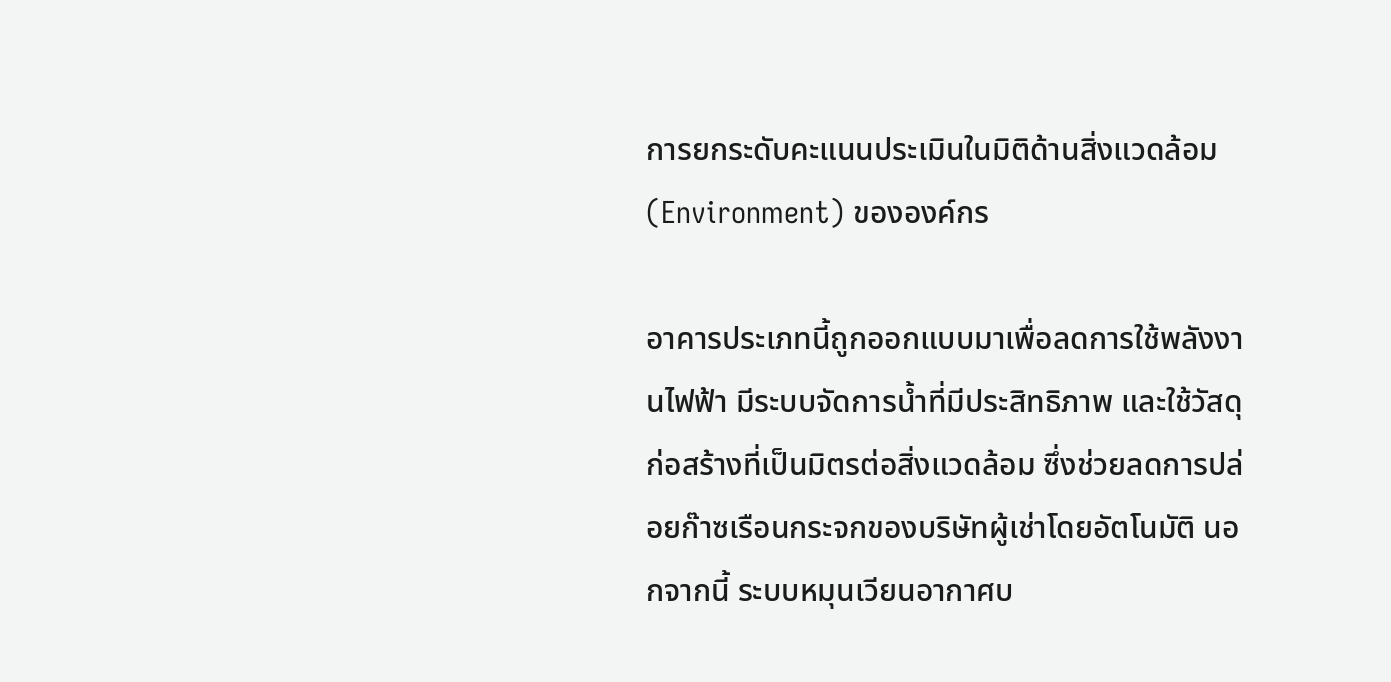การยกระดับคะแนนประเมินในมิติด้านสิ่งแวดล้อม (Environment) ขององค์กร

อาคารประเภทนี้ถูกออกแบบมาเพื่อลดการใช้พลังงานไฟฟ้า มีระบบจัดการน้ำที่มีประสิทธิภาพ และใช้วัสดุก่อสร้างที่เป็นมิตรต่อสิ่งแวดล้อม ซึ่งช่วยลดการปล่อยก๊าซเรือนกระจกของบริษัทผู้เช่าโดยอัตโนมัติ นอกจากนี้ ระบบหมุนเวียนอากาศบ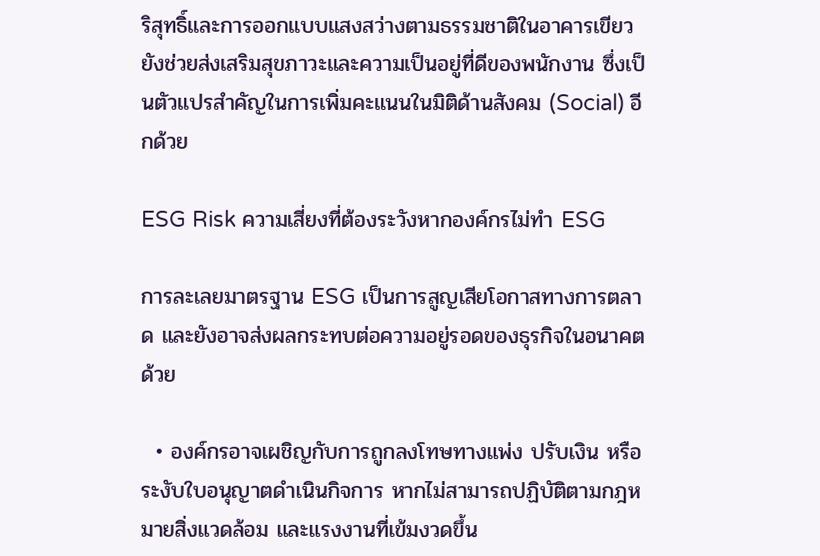ริสุทธิ์และการออกแบบแสงสว่างตามธรรมชาติในอาคารเขียวยังช่วยส่งเสริมสุขภาวะและความเป็นอยู่ที่ดีของพนักงาน ซึ่งเป็นตัวแปรสำคัญในการเพิ่มคะแนนในมิติด้านสังคม (Social) อีกด้วย

ESG Risk ความเสี่ยงที่ต้องระวังหากองค์กรไม่ทำ ESG

การละเลยมาตรฐาน ESG เป็นการสูญเสียโอกาสทางการตลาด และยังอาจส่งผลกระทบต่อความอยู่รอดของธุรกิจในอนาคตด้วย

  • องค์กรอาจเผชิญกับการถูกลงโทษทางแพ่ง ปรับเงิน หรือระงับใบอนุญาตดำเนินกิจการ หากไม่สามารถปฏิบัติตามกฎหมายสิ่งแวดล้อม และแรงงานที่เข้มงวดขึ้น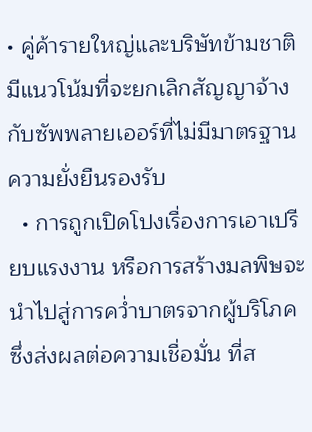• คู่ค้ารายใหญ่และบริษัทข้ามชาติมีแนวโน้มที่จะยกเลิกสัญญาจ้างกับซัพพลายเออร์ที่ไม่มีมาตรฐานความยั่งยืนรองรับ
  • การถูกเปิดโปงเรื่องการเอาเปรียบแรงงาน หรือการสร้างมลพิษจะนำไปสู่การคว่ำบาตรจากผู้บริโภค ซึ่งส่งผลต่อความเชื่อมั่น ที่ส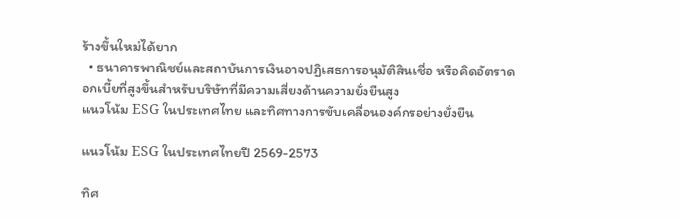ร้างขึ้นใหม่ได้ยาก
  • ธนาคารพาณิชย์และสถาบันการเงินอาจปฏิเสธการอนุมัติสินเชื่อ หรือคิดอัตราดอกเบี้ยที่สูงขึ้นสำหรับบริษัทที่มีความเสี่ยงด้านความยั่งยืนสูง
แนวโน้ม ESG ในประเทศไทย และทิศทางการขับเคลื่อนองค์กรอย่างยั่งยืน

แนวโน้ม ESG ในประเทศไทยปี 2569-2573

ทิศ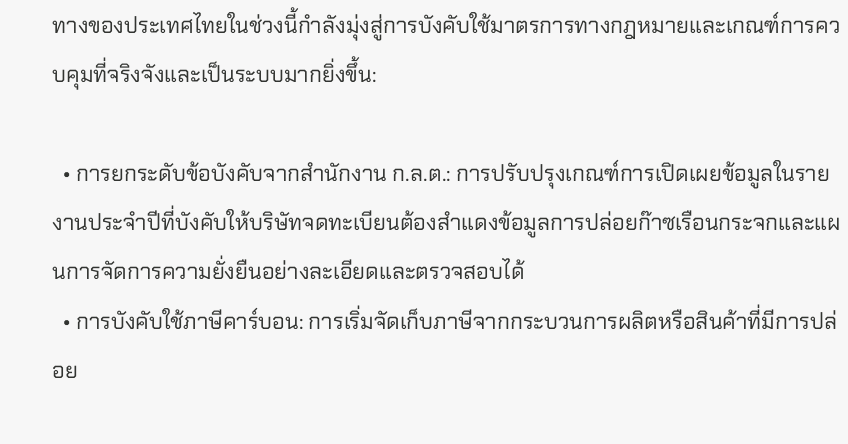ทางของประเทศไทยในช่วงนี้กำลังมุ่งสู่การบังคับใช้มาตรการทางกฎหมายและเกณฑ์การควบคุมที่จริงจังและเป็นระบบมากยิ่งขึ้น:

  • การยกระดับข้อบังคับจากสำนักงาน ก.ล.ต.: การปรับปรุงเกณฑ์การเปิดเผยข้อมูลในรายงานประจำปีที่บังคับให้บริษัทจดทะเบียนต้องสำแดงข้อมูลการปล่อยก๊าซเรือนกระจกและแผนการจัดการความยั่งยืนอย่างละเอียดและตรวจสอบได้
  • การบังคับใช้ภาษีคาร์บอน: การเริ่มจัดเก็บภาษีจากกระบวนการผลิตหรือสินค้าที่มีการปล่อย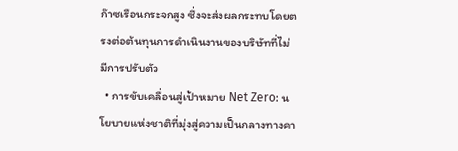ก๊าซเรือนกระจกสูง ซึ่งจะส่งผลกระทบโดยตรงต่อต้นทุนการดำเนินงานของบริษัทที่ไม่มีการปรับตัว
  • การขับเคลื่อนสู่เป้าหมาย Net Zero: นโยบายแห่งชาติที่มุ่งสู่ความเป็นกลางทางคา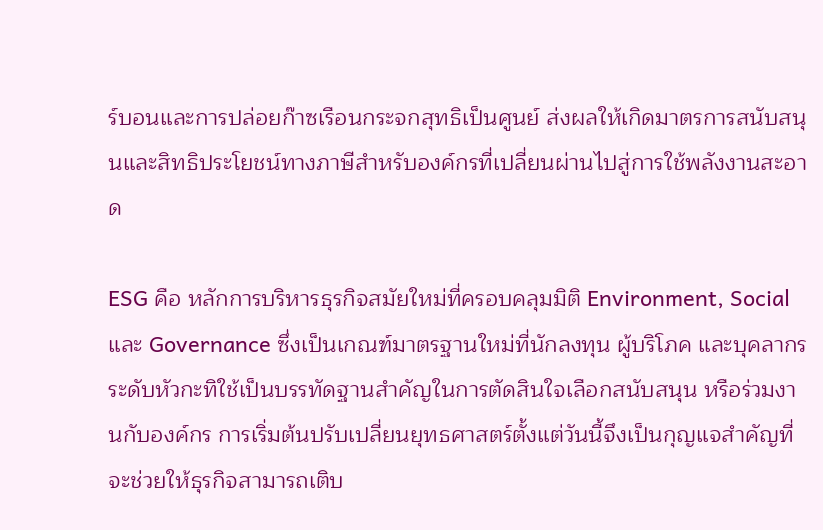ร์บอนและการปล่อยก๊าซเรือนกระจกสุทธิเป็นศูนย์ ส่งผลให้เกิดมาตรการสนับสนุนและสิทธิประโยชน์ทางภาษีสำหรับองค์กรที่เปลี่ยนผ่านไปสู่การใช้พลังงานสะอาด

ESG คือ หลักการบริหารธุรกิจสมัยใหม่ที่ครอบคลุมมิติ Environment, Social และ Governance ซึ่งเป็นเกณฑ์มาตรฐานใหม่ที่นักลงทุน ผู้บริโภค และบุคลากรระดับหัวกะทิใช้เป็นบรรทัดฐานสำคัญในการตัดสินใจเลือกสนับสนุน หรือร่วมงานกับองค์กร การเริ่มต้นปรับเปลี่ยนยุทธศาสตร์ตั้งแต่วันนี้จึงเป็นกุญแจสำคัญที่จะช่วยให้ธุรกิจสามารถเติบ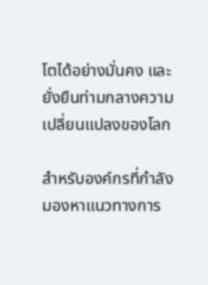โตได้อย่างมั่นคง และยั่งยืนท่ามกลางความเปลี่ยนแปลงของโลก

สำหรับองค์กรที่กำลังมองหาแนวทางการ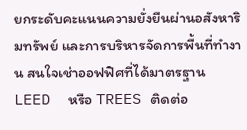ยกระดับคะแนนความยั่งยืนผ่านอสังหาริมทรัพย์ และการบริหารจัดการพื้นที่ทำงาน สนใจเช่าออฟฟิศที่ได้มาตรฐาน LEED  หรือ TREES ติดต่อ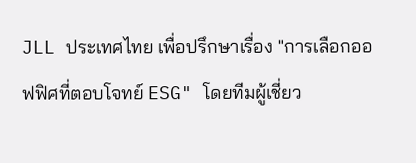JLL ประเทศไทย เพื่อปรึกษาเรื่อง "การเลือกออฟฟิศที่ตอบโจทย์ ESG" โดยทีมผู้เชี่ยว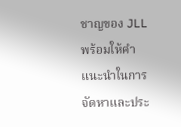ชาญของ JLL พร้อมให้คำแนะนำในการจัดหาและประ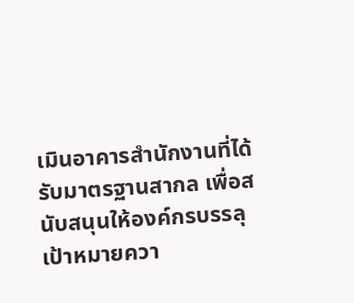เมินอาคารสำนักงานที่ได้รับมาตรฐานสากล เพื่อสนับสนุนให้องค์กรบรรลุเป้าหมายควา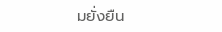มยั่งยืน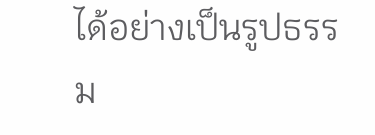ได้อย่างเป็นรูปธรรม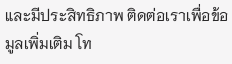และมีประสิทธิภาพ ติดต่อเราเพื่อข้อมูลเพิ่มเติม โท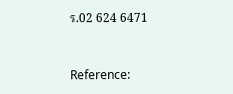ร.02 624 6471


Reference: